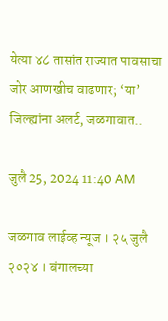येत्या ४८ तासांत राज्यात पावसाचा जोर आणखीच वाढणार; ‘या’ जिल्ह्यांना अलर्ट, जळगावात..

जुलै 25, 2024 11:40 AM

जळगाव लाईव्ह न्यूज । २५ जुलै २०२४ । बंगालच्या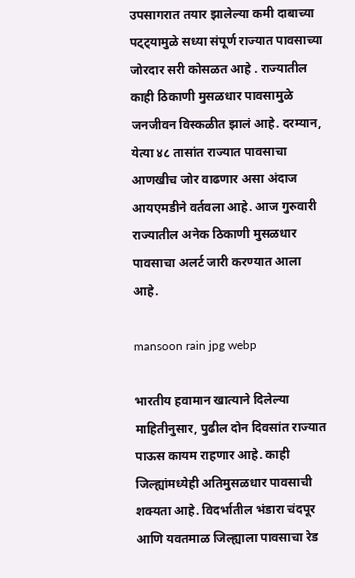उपसागरात तयार झालेल्या कमी दाबाच्या पट्ट्यामुळे सध्या संपूर्ण राज्यात पावसाच्या जोरदार सरी कोसळत आहे . राज्यातील काही ठिकाणी मुसळधार पावसामुळे जनजीवन विस्कळीत झालं आहे. दरम्यान, येत्या ४८ तासांत राज्यात पावसाचा आणखीच जोर वाढणार असा अंदाज आयएमडीने वर्तवला आहे. आज गुरुवारी राज्यातील अनेक ठिकाणी मुसळधार पावसाचा अलर्ट जारी करण्यात आला आहे.

mansoon rain jpg webp

भारतीय हवामान खात्याने दिलेल्या माहितीनुसार, पुढील दोन दिवसांत राज्यात पाऊस कायम राहणार आहे. काही जिल्ह्यांमध्येही अतिमुसळधार पावसाची शक्यता आहे. विदर्भातील भंडारा चंदपूर आणि यवतमाळ जिल्ह्याला पावसाचा रेड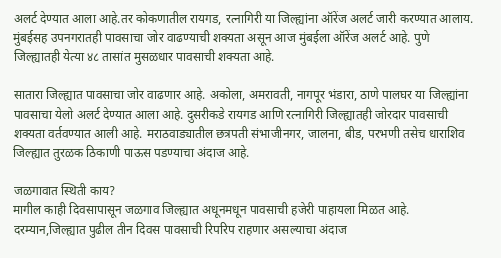अलर्ट देण्यात आला आहे.तर कोकणातील रायगड, रत्नागिरी या जिल्ह्यांना ऑरेंज अलर्ट जारी करण्यात आलाय. मुंबईसह उपनगरातही पावसाचा जोर वाढण्याची शक्यता असून आज मुंबईला ऑरेंज अलर्ट आहे. पुणे जिल्ह्यातही येत्या ४८ तासांत मुसळधार पावसाची शक्यता आहे.

सातारा जिल्ह्यात पावसाचा जोर वाढणार आहे. अकोला, अमरावती, नागपूर भंडारा, ठाणे पालघर या जिल्ह्यांना पावसाचा येलो अलर्ट देण्यात आला आहे. दुसरीकडे रायगड आणि रत्नागिरी जिल्ह्यातही जोरदार पावसाची शक्यता वर्तवण्यात आली आहे. मराठवाड्यातील छत्रपती संभाजीनगर, जालना, बीड, परभणी तसेच धाराशिव जिल्ह्यात तुरळक ठिकाणी पाऊस पडण्याचा अंदाज आहे.

जळगावात स्थिती काय?
मागील काही दिवसापासून जळगाव जिल्ह्यात अधूनमधून पावसाची हजेरी पाहायला मिळत आहे. दरम्यान,जिल्ह्यात पुढील तीन दिवस पावसाची रिपरिप राहणार असल्याचा अंदाज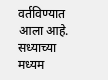वर्तविण्यात आला आहे. सध्याच्या मध्यम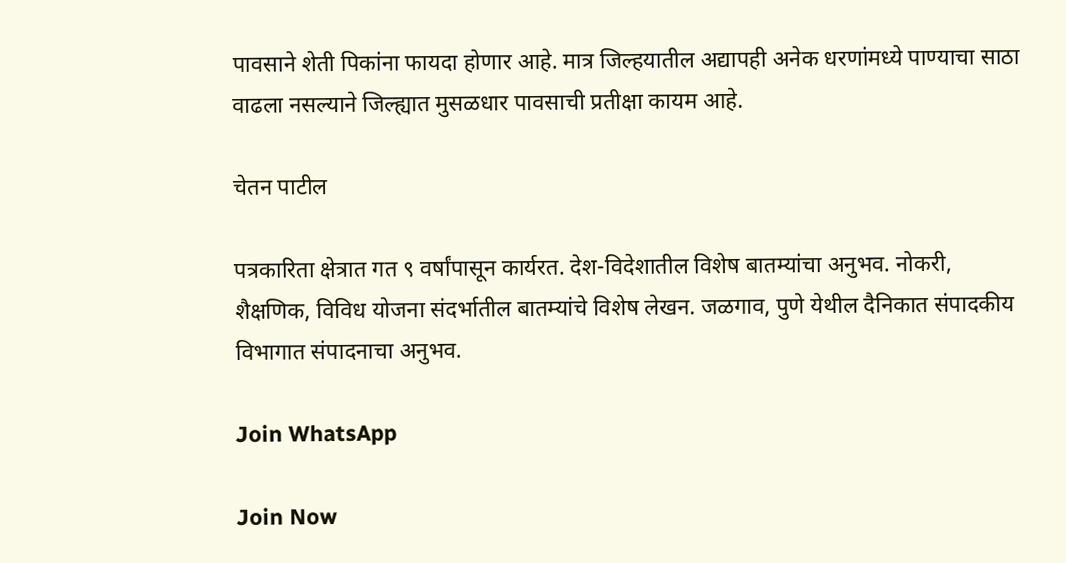पावसाने शेती पिकांना फायदा होणार आहे. मात्र जिल्हयातील अद्यापही अनेक धरणांमध्ये पाण्याचा साठा वाढला नसल्याने जिल्ह्यात मुसळधार पावसाची प्रतीक्षा कायम आहे.

चेतन पाटील

पत्रकारिता क्षेत्रात गत ९ वर्षांपासून कार्यरत. देश-विदेशातील विशेष बातम्यांचा अनुभव. नोकरी, शैक्षणिक, विविध योजना संदर्भातील बातम्यांचे विशेष लेखन. जळगाव, पुणे येथील दैनिकात संपादकीय विभागात संपादनाचा अनुभव.

Join WhatsApp

Join Now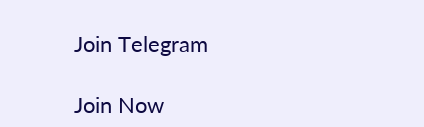Join Telegram

Join Now